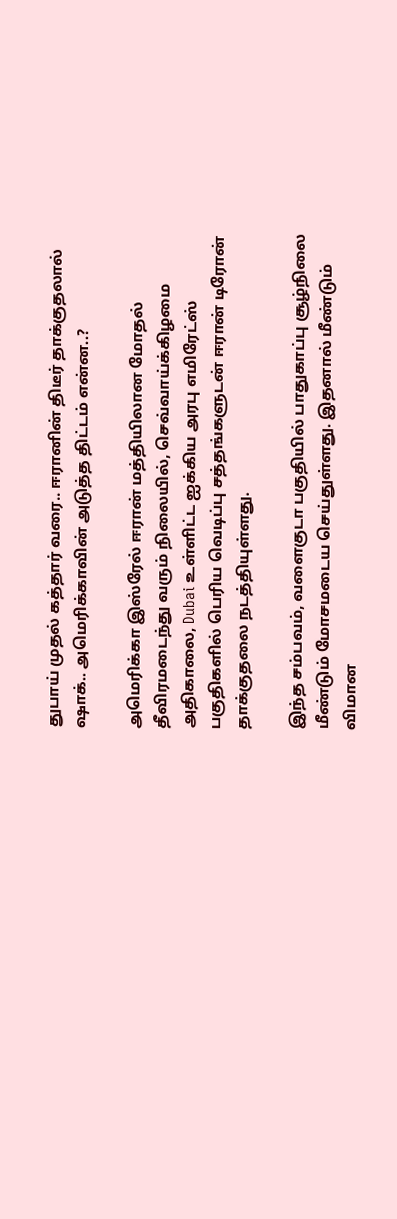துபாய் முதல் கத்தார் வரை.. ஈரானின் திடீர் தாக்குதலால் ஷாக்.. அமெரிக்காவின் அடுத்த திட்டம் என்ன..?

அமெரிக்கா இஸ்ரேல் ஈரான் மத்தியிலான மோதல் தீவிரமடைந்து வரும் நிலையில், செவ்வாய்க்கிழமை அதிகாலை, Dubai உள்ளிட்ட ஐக்கிய அரபு எமிரேட்ஸ் பகுதிகளில் பெரிய வெடிப்பு சத்தங்களுடன் ஈரான் டிரோன் தாக்குதலை நடத்தியுள்ளது.

இந்த சம்பவம், வளைகுடா பகுதியில் பாதுகாப்பு சூழ்நிலை மீண்டும் மோசமடைய செய்துள்ளது. இதனால் மீண்டும் விமான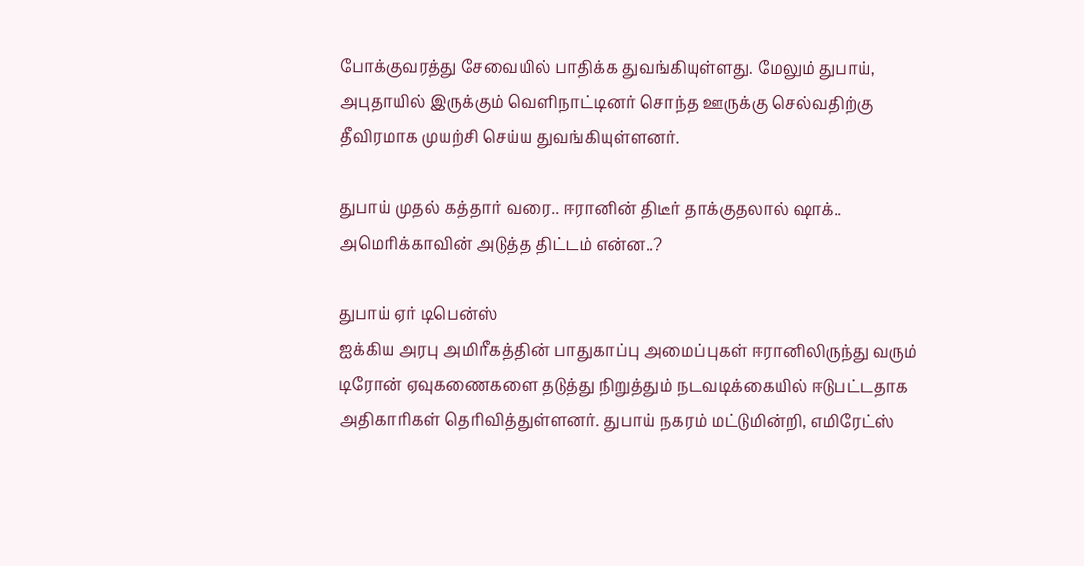போக்குவரத்து சேவையில் பாதிக்க துவங்கியுள்ளது. மேலும் துபாய், அபுதாயில் இருக்கும் வெளிநாட்டினர் சொந்த ஊருக்கு செல்வதிற்கு தீவிரமாக முயற்சி செய்ய துவங்கியுள்ளனர்.

துபாய் முதல் கத்தார் வரை.. ஈரானின் திடீர் தாக்குதலால் ஷாக்.. அமெரிக்காவின் அடுத்த திட்டம் என்ன..?

துபாய் ஏர் டிபென்ஸ்
ஐக்கிய அரபு அமிரீகத்தின் பாதுகாப்பு அமைப்புகள் ஈரானிலிருந்து வரும் டிரோன் ஏவுகணைகளை தடுத்து நிறுத்தும் நடவடிக்கையில் ஈடுபட்டதாக அதிகாரிகள் தெரிவித்துள்ளனர். துபாய் நகரம் மட்டுமின்றி, எமிரேட்ஸ்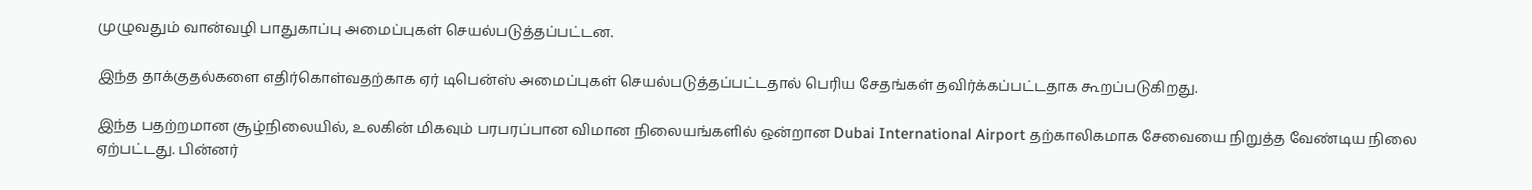முழுவதும் வான்வழி பாதுகாப்பு அமைப்புகள் செயல்படுத்தப்பட்டன.

இந்த தாக்குதல்களை எதிர்கொள்வதற்காக ஏர் டிபென்ஸ் அமைப்புகள் செயல்படுத்தப்பட்டதால் பெரிய சேதங்கள் தவிர்க்கப்பட்டதாக கூறப்படுகிறது.

இந்த பதற்றமான சூழ்நிலையில், உலகின் மிகவும் பரபரப்பான விமான நிலையங்களில் ஒன்றான Dubai International Airport தற்காலிகமாக சேவையை நிறுத்த வேண்டிய நிலை ஏற்பட்டது. பின்னர்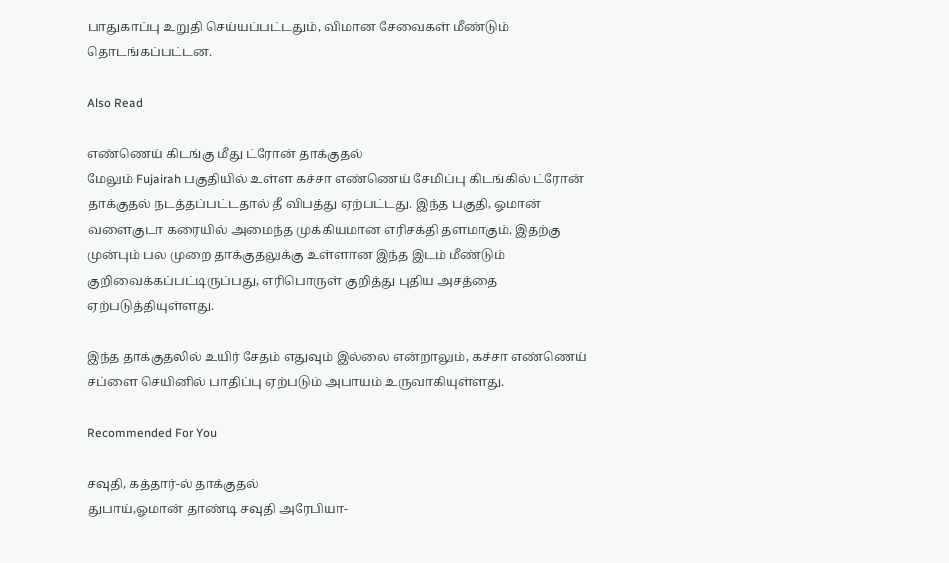பாதுகாப்பு உறுதி செய்யப்பட்டதும், விமான சேவைகள் மீண்டும் தொடங்கப்பட்டன.

Also Read

எண்ணெய் கிடங்கு மீது ட்ரோன் தாக்குதல்
மேலும் Fujairah பகுதியில் உள்ள கச்சா எண்ணெய் சேமிப்பு கிடங்கில் ட்ரோன் தாக்குதல் நடத்தப்பட்டதால் தீ விபத்து ஏற்பட்டது. இந்த பகுதி, ஓமான் வளைகுடா கரையில் அமைந்த முக்கியமான எரிசக்தி தளமாகும். இதற்கு முன்பும் பல முறை தாக்குதலுக்கு உள்ளான இந்த இடம் மீண்டும் குறிவைக்கப்பட்டிருப்பது, எரிபொருள் குறித்து புதிய அசத்தை ஏற்படுத்தியுள்ளது.

இந்த தாக்குதலில் உயிர் சேதம் எதுவும் இல்லை என்றாலும், கச்சா எண்ணெய் சப்ளை செயினில் பாதிப்பு ஏற்படும் அபாயம் உருவாகியுள்ளது.

Recommended For You

சவுதி, கத்தார்-ல் தாக்குதல்
துபாய்,ஓமான் தாண்டி சவுதி அரேபியா-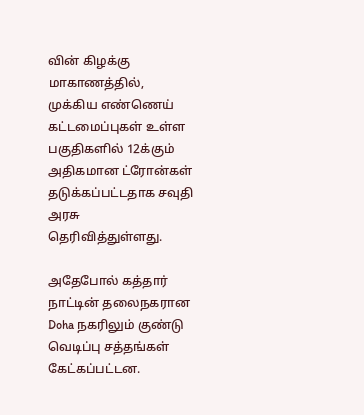வின் கிழக்கு மாகாணத்தில், முக்கிய எண்ணெய் கட்டமைப்புகள் உள்ள பகுதிகளில் 12க்கும் அதிகமான ட்ரோன்கள் தடுக்கப்பட்டதாக சவுதி அரசு தெரிவித்துள்ளது.

அதேபோல் கத்தார் நாட்டின் தலைநகரான Doha நகரிலும் குண்டு வெடிப்பு சத்தங்கள் கேட்கப்பட்டன.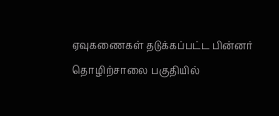ஏவுகணைகள் தடுக்கப்பட்ட பின்னர் தொழிற்சாலை பகுதியில்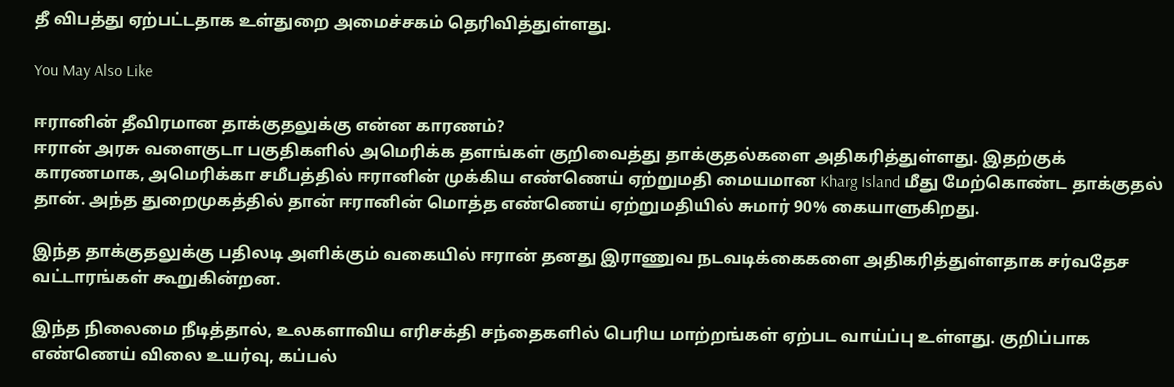தீ விபத்து ஏற்பட்டதாக உள்துறை அமைச்சகம் தெரிவித்துள்ளது.

You May Also Like

ஈரானின் தீவிரமான தாக்குதலுக்கு என்ன காரணம்?
ஈரான் அரசு வளைகுடா பகுதிகளில் அமெரிக்க தளங்கள் குறிவைத்து தாக்குதல்களை அதிகரித்துள்ளது. இதற்குக் காரணமாக, அமெரிக்கா சமீபத்தில் ஈரானின் முக்கிய எண்ணெய் ஏற்றுமதி மையமான Kharg Island மீது மேற்கொண்ட தாக்குதல் தான். அந்த துறைமுகத்தில் தான் ஈரானின் மொத்த எண்ணெய் ஏற்றுமதியில் சுமார் 90% கையாளுகிறது.

இந்த தாக்குதலுக்கு பதிலடி அளிக்கும் வகையில் ஈரான் தனது இராணுவ நடவடிக்கைகளை அதிகரித்துள்ளதாக சர்வதேச வட்டாரங்கள் கூறுகின்றன.

இந்த நிலைமை நீடித்தால், உலகளாவிய எரிசக்தி சந்தைகளில் பெரிய மாற்றங்கள் ஏற்பட வாய்ப்பு உள்ளது. குறிப்பாக எண்ணெய் விலை உயர்வு, கப்பல்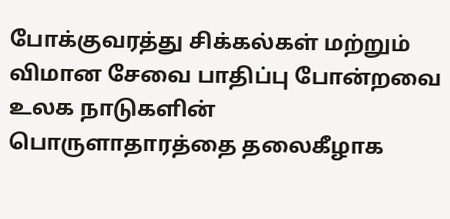போக்குவரத்து சிக்கல்கள் மற்றும் விமான சேவை பாதிப்பு போன்றவை உலக நாடுகளின் பொருளாதாரத்தை தலைகீழாக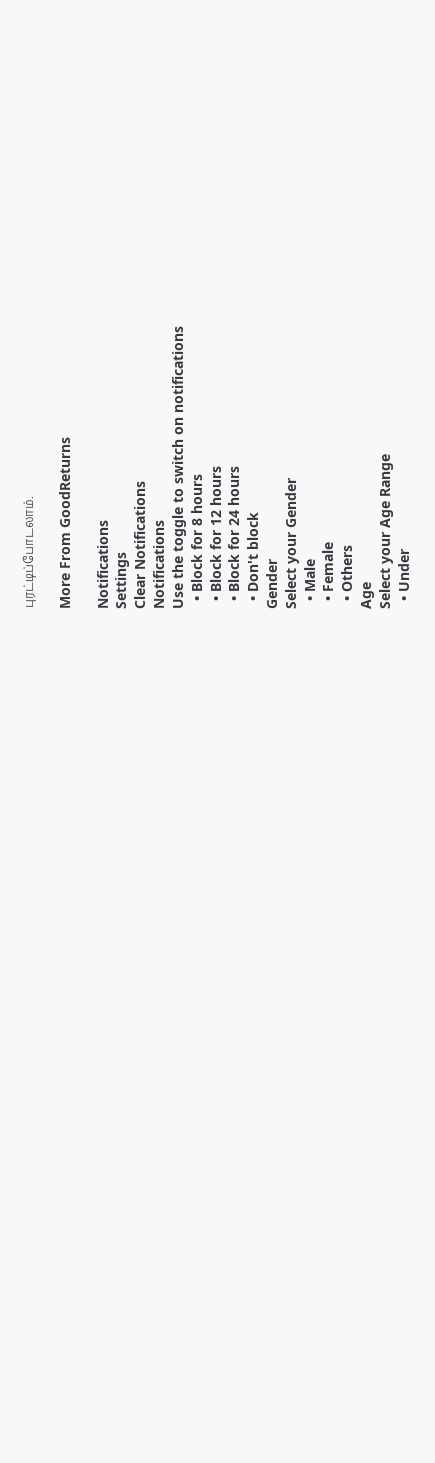புரட்டிப்போடலாம்.

More From GoodReturns

Notifications
Settings
Clear Notifications
Notifications
Use the toggle to switch on notifications
  • Block for 8 hours
  • Block for 12 hours
  • Block for 24 hours
  • Don't block
Gender
Select your Gender
  • Male
  • Female
  • Others
Age
Select your Age Range
  • Under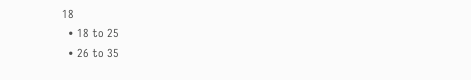18
  • 18 to 25
  • 26 to 35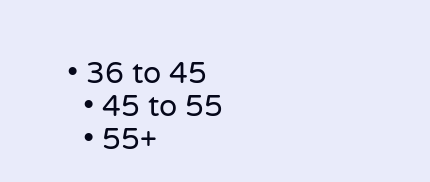• 36 to 45
  • 45 to 55
  • 55+